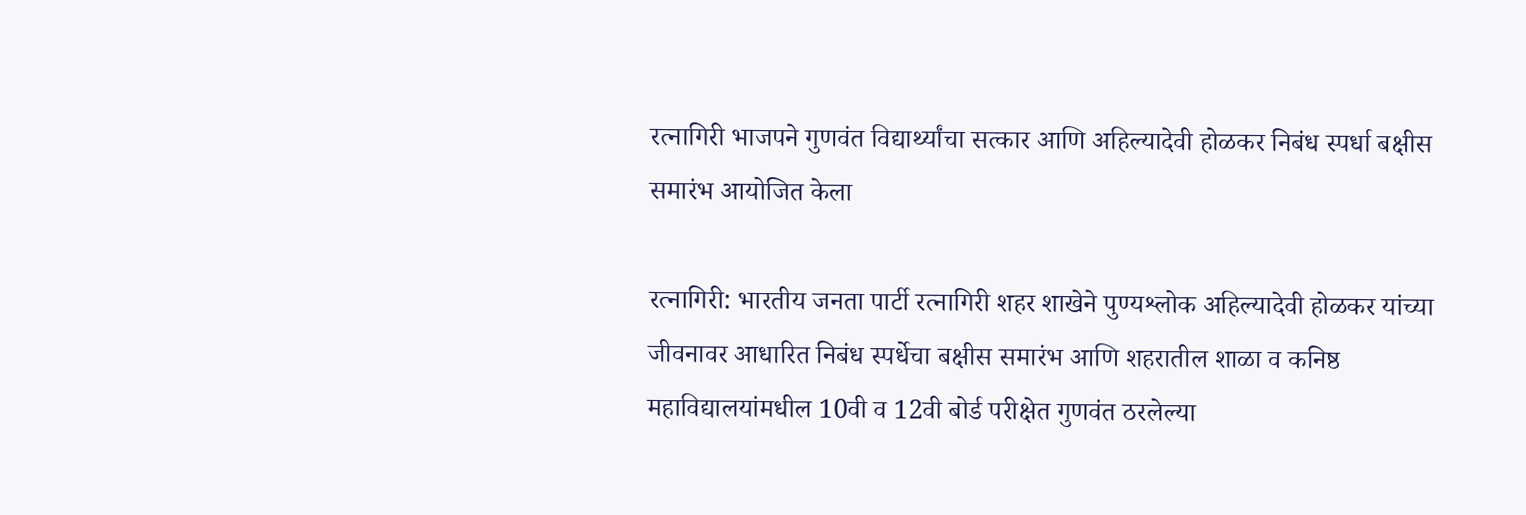रत्नागिरी भाजपने गुणवंत विद्यार्थ्यांचा सत्कार आणि अहिल्यादेवी होळकर निबंध स्पर्धा बक्षीस समारंभ आयोजित केला

रत्नागिरी: भारतीय जनता पार्टी रत्नागिरी शहर शाखेने पुण्यश्लोक अहिल्यादेवी होळकर यांच्या जीवनावर आधारित निबंध स्पर्धेचा बक्षीस समारंभ आणि शहरातील शाळा व कनिष्ठ महाविद्यालयांमधील 10वी व 12वी बोर्ड परीक्षेत गुणवंत ठरलेल्या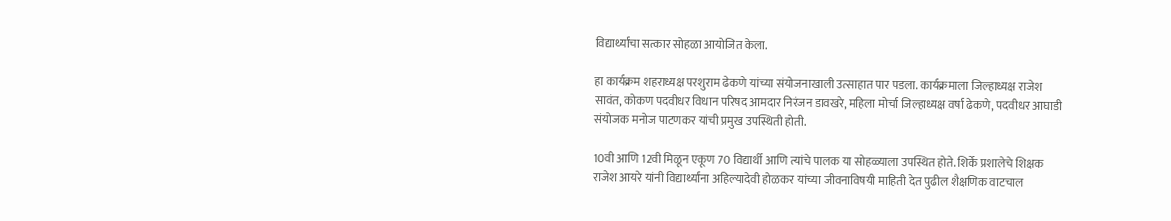विद्यार्थ्यांचा सत्कार सोहळा आयोजित केला.

हा कार्यक्रम शहराध्यक्ष परशुराम ढेकणे यांच्या संयोजनाखाली उत्साहात पार पडला. कार्यक्रमाला जिल्हाध्यक्ष राजेश सावंत, कोकण पदवीधर विधान परिषद आमदार निरंजन डावखरे, महिला मोर्चा जिल्हाध्यक्ष वर्षा ढेकणे, पदवीधर आघाडी संयोजक मनोज पाटणकर यांची प्रमुख उपस्थिती होती.

10वी आणि 12वी मिळून एकूण 70 विद्यार्थी आणि त्यांचे पालक या सोहळ्याला उपस्थित होते. शिर्के प्रशालेचे शिक्षक राजेश आयरे यांनी विद्यार्थ्यांना अहिल्यादेवी होळकर यांच्या जीवनाविषयी माहिती देत पुढील शैक्षणिक वाटचाल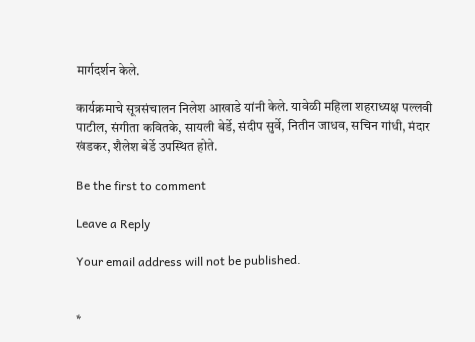मार्गदर्शन केले.

कार्यक्रमाचे सूत्रसंचालन निलेश आखाडे यांनी केले. यावेळी महिला शहराध्यक्ष पल्लवी पाटील, संगीता कवितके, सायली बेर्डे, संदीप सुर्वे, नितीन जाधव, सचिन गांधी, मंदार खंडकर, शैलेश बेर्डे उपस्थित होते.

Be the first to comment

Leave a Reply

Your email address will not be published.


*